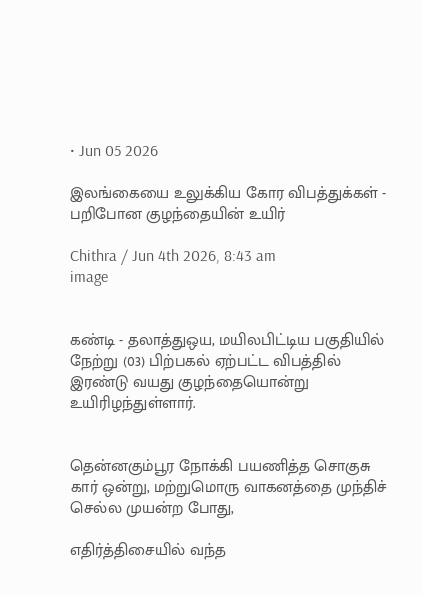• Jun 05 2026

இலங்கையை உலுக்கிய கோர விபத்துக்கள் - பறிபோன குழந்தையின் உயிர்

Chithra / Jun 4th 2026, 8:43 am
image


கண்டி - தலாத்துஒய, மயிலபிட்டிய பகுதியில் நேற்று (03) பிற்பகல் ஏற்பட்ட விபத்தில் இரண்டு வயது குழந்தையொன்று   உயிரிழந்துள்ளார்.


தென்னகும்பூர நோக்கி பயணித்த சொகுசு கார் ஒன்று, மற்றுமொரு வாகனத்தை முந்திச் செல்ல முயன்ற போது,

எதிர்த்திசையில் வந்த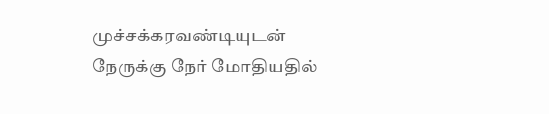முச்சக்கரவண்டியுடன் நேருக்கு நேர் மோதியதில்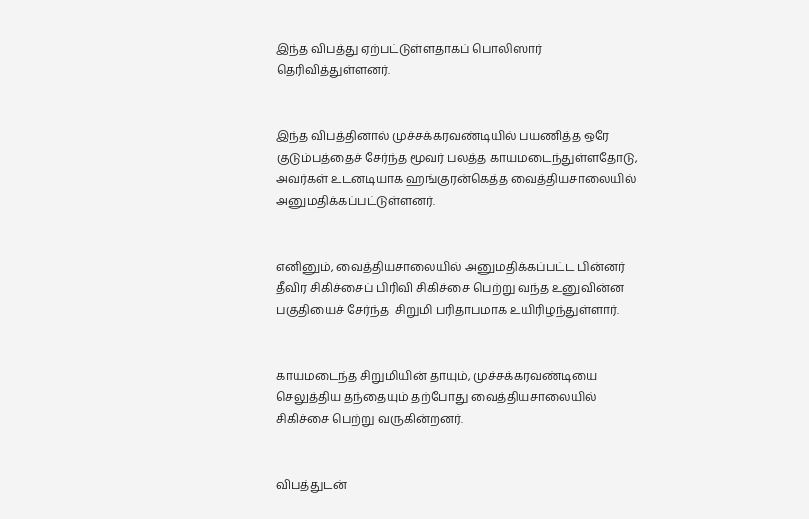இந்த விபத்து ஏற்பட்டுள்ளதாகப் பொலிஸார் தெரிவித்துள்ளனர்.


இந்த விபத்தினால் முச்சக்கரவண்டியில் பயணித்த ஒரே குடும்பத்தைச் சேர்ந்த மூவர் பலத்த காயமடைந்துள்ளதோடு, அவர்கள் உடனடியாக ஹங்குரன்கெத்த வைத்தியசாலையில் அனுமதிக்கப்பட்டுள்ளனர்.


எனினும், வைத்தியசாலையில் அனுமதிக்கப்பட்ட பின்னர் தீவிர சிகிச்சைப் பிரிவி சிகிச்சை பெற்று வந்த உனுவின்ன பகுதியைச் சேர்ந்த  சிறுமி பரிதாபமாக உயிரிழந்துள்ளார்.


காயமடைந்த சிறுமியின் தாயும், முச்சக்கரவண்டியை செலுத்திய தந்தையும் தற்போது வைத்தியசாலையில் சிகிச்சை பெற்று வருகின்றனர்.


விபத்துடன்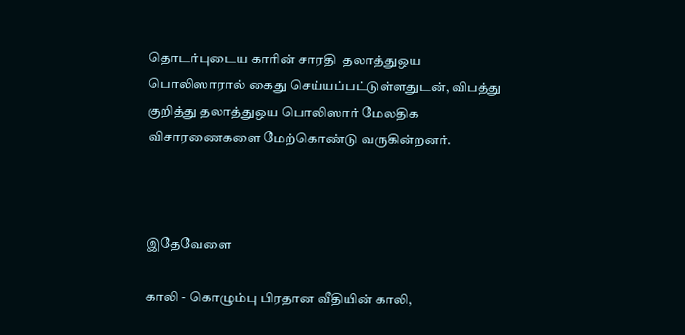தொடர்புடைய காரின் சாரதி  தலாத்துஒய பொலிஸாரால் கைது செய்யப்பட்டுள்ளதுடன், விபத்து குறித்து தலாத்துஒய பொலிஸார் மேலதிக விசாரணைகளை மேற்கொண்டு வருகின்றனர்.



இதேவேளை

காலி - கொழும்பு பிரதான வீதியின் காலி,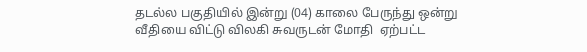தடல்ல பகுதியில் இன்று (04) காலை பேருந்து ஒன்று வீதியை விட்டு விலகி சுவருடன் மோதி  ஏற்பட்ட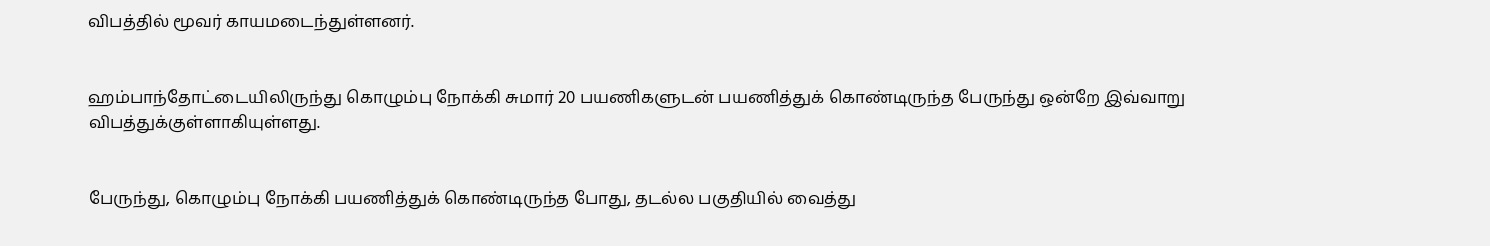விபத்தில் மூவர் காயமடைந்துள்ளனர்.


ஹம்பாந்தோட்டையிலிருந்து கொழும்பு நோக்கி சுமார் 20 பயணிகளுடன் பயணித்துக் கொண்டிருந்த பேருந்து ஒன்றே இவ்வாறு விபத்துக்குள்ளாகியுள்ளது.


பேருந்து, கொழும்பு நோக்கி பயணித்துக் கொண்டிருந்த போது, தடல்ல பகுதியில் வைத்து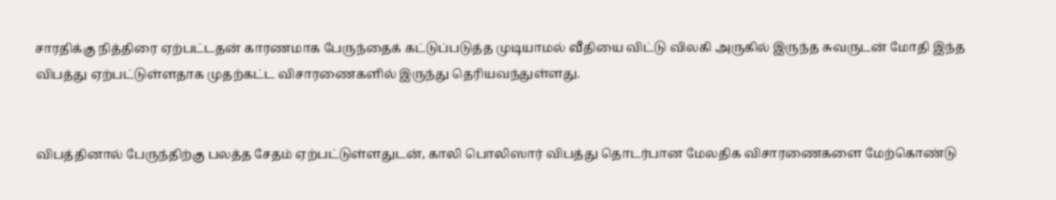சாரதிக்கு நித்திரை ஏற்பட்டதன் காரணமாக பேருந்தைக் கட்டுப்படுத்த முடியாமல் வீதியை விட்டு விலகி அருகில் இருந்த சுவருடன் மோதி இந்த விபத்து ஏற்பட்டுள்ளதாக முதற்கட்ட விசாரணைகளில் இருந்து தெரியவந்துள்ளது.


விபத்தினால் பேருந்திற்கு பலத்த சேதம் ஏற்பட்டுள்ளதுடன், காலி பொலிஸார் விபத்து தொடர்பான மேலதிக விசாரணைகளை மேற்கொண்டு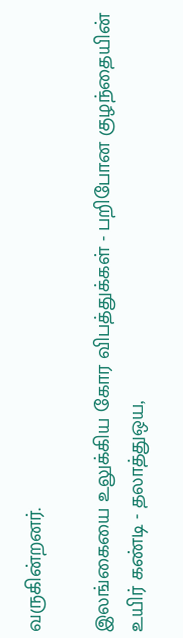வருகின்றனர்.

இலங்கையை உலுக்கிய கோர விபத்துக்கள் - பறிபோன குழந்தையின் உயிர் கண்டி - தலாத்துஒய,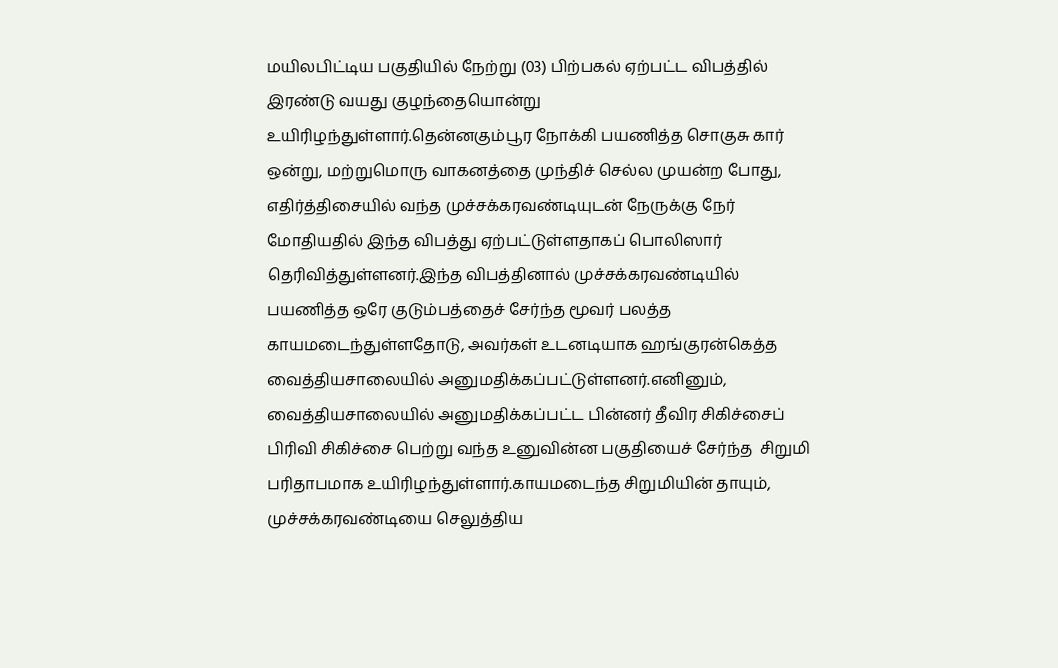மயிலபிட்டிய பகுதியில் நேற்று (03) பிற்பகல் ஏற்பட்ட விபத்தில் இரண்டு வயது குழந்தையொன்று   உயிரிழந்துள்ளார்.தென்னகும்பூர நோக்கி பயணித்த சொகுசு கார் ஒன்று, மற்றுமொரு வாகனத்தை முந்திச் செல்ல முயன்ற போது, எதிர்த்திசையில் வந்த முச்சக்கரவண்டியுடன் நேருக்கு நேர் மோதியதில் இந்த விபத்து ஏற்பட்டுள்ளதாகப் பொலிஸார் தெரிவித்துள்ளனர்.இந்த விபத்தினால் முச்சக்கரவண்டியில் பயணித்த ஒரே குடும்பத்தைச் சேர்ந்த மூவர் பலத்த காயமடைந்துள்ளதோடு, அவர்கள் உடனடியாக ஹங்குரன்கெத்த வைத்தியசாலையில் அனுமதிக்கப்பட்டுள்ளனர்.எனினும், வைத்தியசாலையில் அனுமதிக்கப்பட்ட பின்னர் தீவிர சிகிச்சைப் பிரிவி சிகிச்சை பெற்று வந்த உனுவின்ன பகுதியைச் சேர்ந்த  சிறுமி பரிதாபமாக உயிரிழந்துள்ளார்.காயமடைந்த சிறுமியின் தாயும், முச்சக்கரவண்டியை செலுத்திய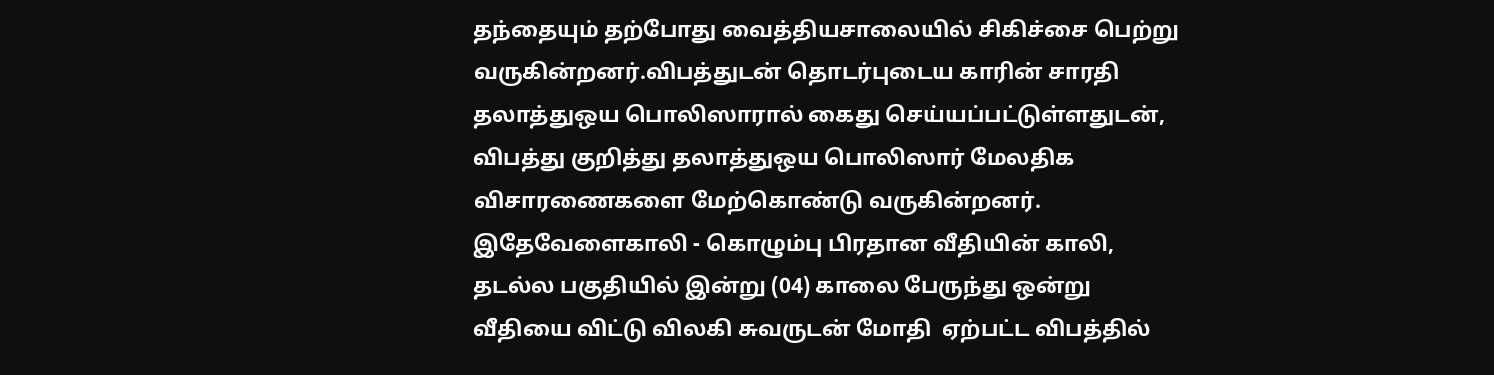தந்தையும் தற்போது வைத்தியசாலையில் சிகிச்சை பெற்று வருகின்றனர்.விபத்துடன் தொடர்புடைய காரின் சாரதி  தலாத்துஒய பொலிஸாரால் கைது செய்யப்பட்டுள்ளதுடன், விபத்து குறித்து தலாத்துஒய பொலிஸார் மேலதிக விசாரணைகளை மேற்கொண்டு வருகின்றனர். இதேவேளைகாலி - கொழும்பு பிரதான வீதியின் காலி, தடல்ல பகுதியில் இன்று (04) காலை பேருந்து ஒன்று வீதியை விட்டு விலகி சுவருடன் மோதி  ஏற்பட்ட விபத்தில்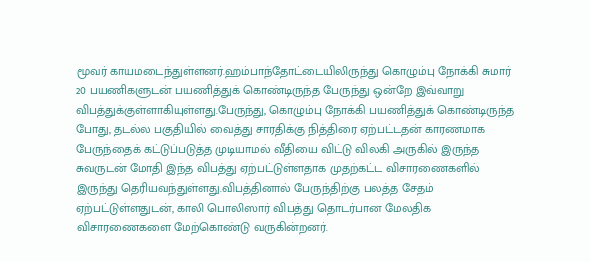மூவர் காயமடைந்துள்ளனர்.ஹம்பாந்தோட்டையிலிருந்து கொழும்பு நோக்கி சுமார் 20 பயணிகளுடன் பயணித்துக் கொண்டிருந்த பேருந்து ஒன்றே இவ்வாறு விபத்துக்குள்ளாகியுள்ளது.பேருந்து, கொழும்பு நோக்கி பயணித்துக் கொண்டிருந்த போது, தடல்ல பகுதியில் வைத்து சாரதிக்கு நித்திரை ஏற்பட்டதன் காரணமாக பேருந்தைக் கட்டுப்படுத்த முடியாமல் வீதியை விட்டு விலகி அருகில் இருந்த சுவருடன் மோதி இந்த விபத்து ஏற்பட்டுள்ளதாக முதற்கட்ட விசாரணைகளில் இருந்து தெரியவந்துள்ளது.விபத்தினால் பேருந்திற்கு பலத்த சேதம் ஏற்பட்டுள்ளதுடன், காலி பொலிஸார் விபத்து தொடர்பான மேலதிக விசாரணைகளை மேற்கொண்டு வருகின்றனர்.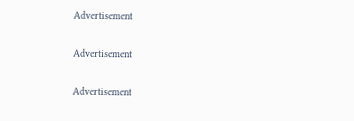Advertisement

Advertisement

Advertisement